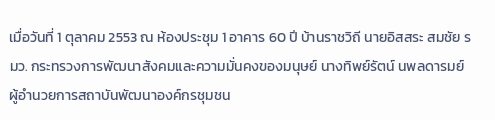เมื่อวันที่ 1 ตุลาคม 2553 ณ ห้องประชุม 1 อาคาร 60 ปี บ้านราชวิถี นายอิสสระ สมชัย รมว. กระทรวงการพัฒนาสังคมและความมั่นคงของมนุษย์ นางทิพย์รัตน์ นพลดารมย์ ผู้อำนวยการสถาบันพัฒนาองค์กรชุมชน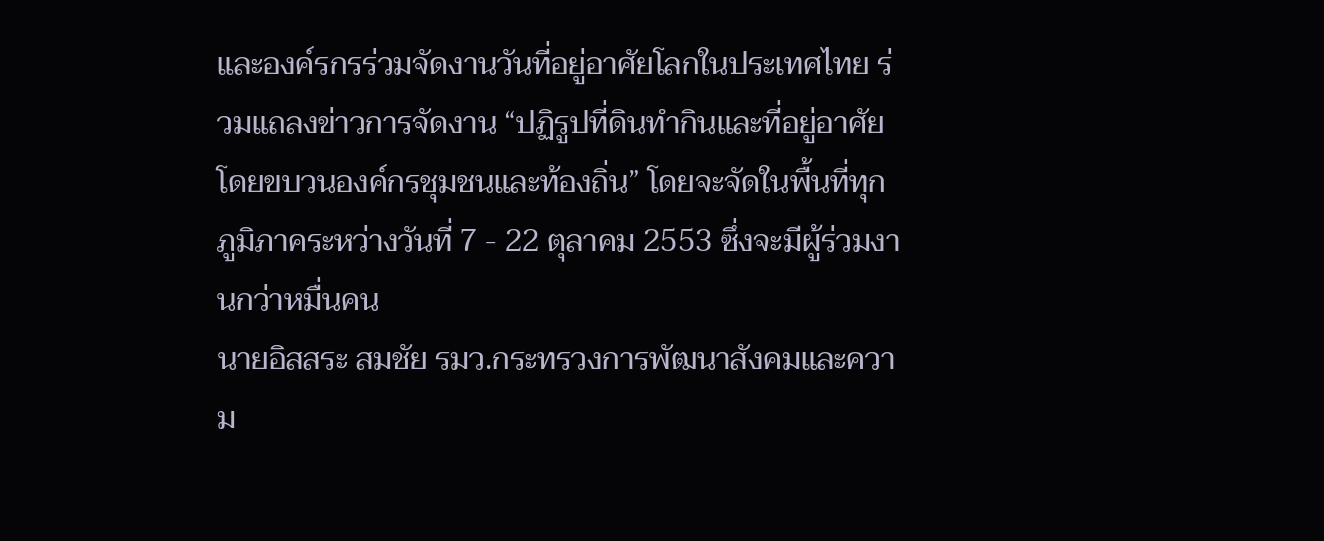และองค์รกรร่วมจัดงานวันที่อยู่อาศัยโลกในประเทศไทย ร่วมแถลงข่าวการจัดงาน “ปฏิรูปที่ดินทำกินและที่อยู่อาศัย โดยขบวนองค์กรชุมชนและท้องถิ่น” โดยจะจัดในพื้นที่ทุกภูมิภาคระหว่างวันที่ 7 - 22 ตุลาคม 2553 ซึ่งจะมีผู้ร่วมงานกว่าหมื่นคน
นายอิสสระ สมชัย รมว.กระทรวงการพัฒนาสังคมและความ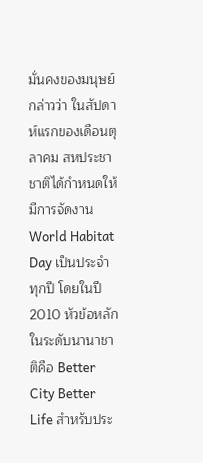มั่นคงของมนุษย์ กล่าวว่า ในสัปดาห์แรกของเดือนตุลาคม สหประชาชาติได้กำหนดให้มีการจัดงาน World Habitat Day เป็นประจำทุกปี โดยในปี 2010 หัวข้อหลักในระดับนานาชาติคือ Better City Better Life สำหรับประ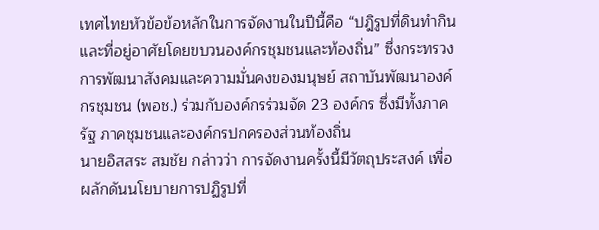เทศไทยหัวข้อข้อหลักในการจัดงานในปีนี้คือ “ปฎิรูปที่ดินทำกินและที่อยู่อาศัยโดยขบวนองค์กรชุมชนและท้องถิ่น” ซึ่งกระทรวงการพัฒนาสังคมและความมั่นคงของมนุษย์ สถาบันพัฒนาองค์กรชุมชน (พอช.) ร่วมกับองค์กรร่วมจัด 23 องค์กร ซึ่งมีทั้งภาครัฐ ภาคชุมชนและองค์กรปกครองส่วนท้องถิ่น
นายอิสสระ สมชัย กล่าวว่า การจัดงานครั้งนี้มีวัตถุประสงค์ เพื่อผลักดันนโยบายการปฏิรูปที่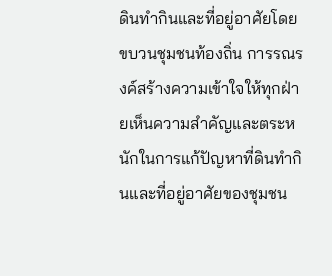ดินทำกินและที่อยู่อาศัยโดยขบวนชุมชนท้องถิ่น การรณรงค์สร้างความเข้าใจให้ทุกฝ่ายเห็นความสำคัญและตระหนักในการแก้ปัญหาที่ดินทำกินและที่อยู่อาศัยของชุมชน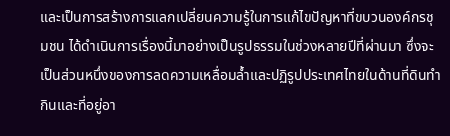และเป็นการสร้างการแลกเปลี่ยนความรู้ในการแก้ไขปัญหาที่ขบวนองค์กรชุมชน ได้ดำเนินการเรื่องนี้มาอย่างเป็นรูปธรรมในช่วงหลายปีที่ผ่านมา ซึ่งจะเป็นส่วนหนึ่งของการลดความเหลื่อมล้ำและปฏิรูปประเทศไทยในด้านที่ดินทำกินและที่อยู่อา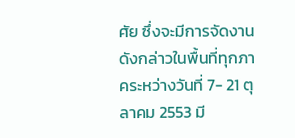ศัย ซึ่งจะมีการจัดงานดังกล่าวในพื้นที่ทุกภาคระหว่างวันที่ 7- 21 ตุลาคม 2553 มี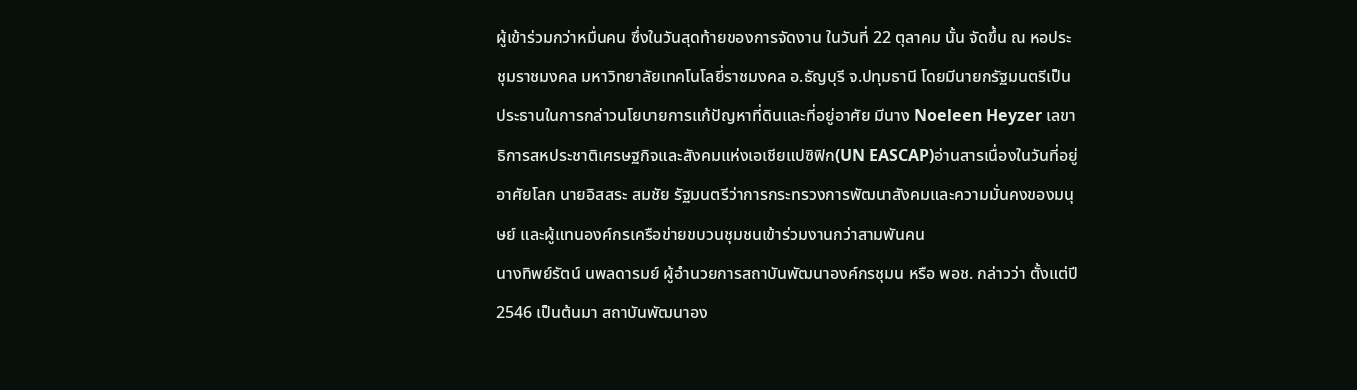ผู้เข้าร่วมกว่าหมื่นคน ซึ่งในวันสุดท้ายของการจัดงาน ในวันที่ 22 ตุลาคม นั้น จัดขึ้น ณ หอประชุมราชมงคล มหาวิทยาลัยเทคโนโลยี่ราชมงคล อ.ธัญบุรี จ.ปทุมธานี โดยมีนายกรัฐมนตรีเป็นประธานในการกล่าวนโยบายการแก้ปัญหาที่ดินและที่อยู่อาศัย มีนาง Noeleen Heyzer เลขาธิการสหประชาติเศรษฐกิจและสังคมแห่งเอเชียแปซิฟิก(UN EASCAP)อ่านสารเนื่องในวันที่อยู่อาศัยโลก นายอิสสระ สมชัย รัฐมนตรีว่าการกระทรวงการพัฒนาสังคมและความมั่นคงของมนุษย์ และผู้แทนองค์กรเครือข่ายขบวนชุมชนเข้าร่วมงานกว่าสามพันคน
นางทิพย์รัตน์ นพลดารมย์ ผู้อำนวยการสถาบันพัฒนาองค์กรชุมน หรือ พอช. กล่าวว่า ตั้งแต่ปี 2546 เป็นต้นมา สถาบันพัฒนาอง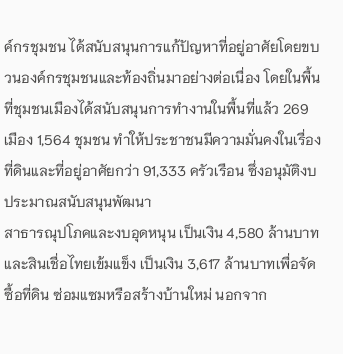ค์กรชุมชน ได้สนับสนุนการแก้ปัญหาที่อยู่อาศัยโดยขบวนองค์กรชุมชนและท้องถิ่นมาอย่างต่อเนื่อง โดยในพื้นที่ชุมชนเมืองได้สนับสนุนการทำงานในพื้นที่แล้ว 269 เมือง 1,564 ชุมชน ทำให้ประชาชนมีความมั่นคงในเรื่องที่ดินและที่อยู่อาศัยกว่า 91,333 ครัวเรือน ซึ่งอนุมัติงบประมาณสนับสนุนพัฒนา
สาธารณุปโภคและงบอุดหนุน เป็นเงิน 4,580 ล้านบาท และสินเชื่อไทยเข้มแข็ง เป็นเงิน 3,617 ล้านบาทเพื่อจัดซื้อที่ดิน ซ่อมแซมหรือสร้างบ้านใหม่ นอกจาก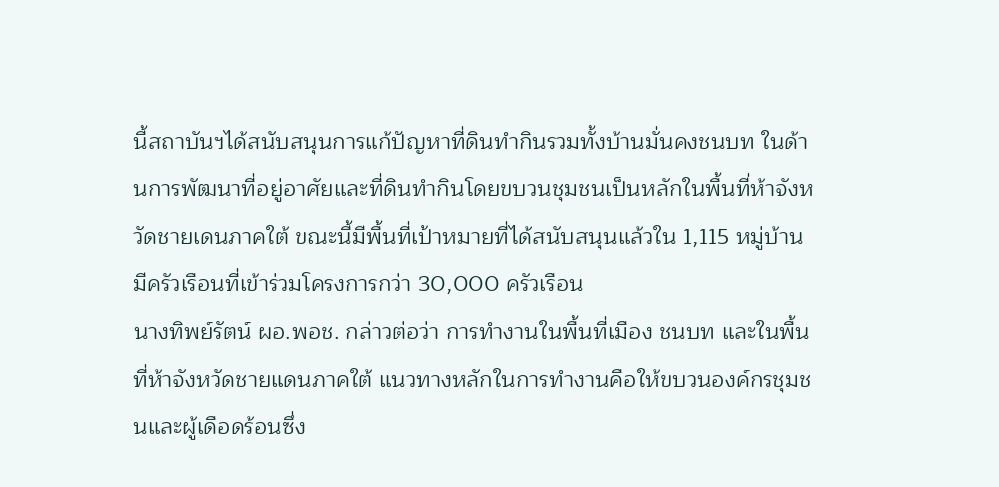นี้สถาบันฯได้สนับสนุนการแก้ปัญหาที่ดินทำกินรวมทั้งบ้านมั่นคงชนบท ในด้านการพัฒนาที่อยู่อาศัยและที่ดินทำกินโดยขบวนชุมชนเป็นหลักในพื้นที่ห้าจังหวัดชายเดนภาคใต้ ขณะนี้มีพื้นที่เป้าหมายที่ได้สนับสนุนแล้วใน 1,115 หมู่บ้าน มีครัวเรือนที่เข้าร่วมโครงการกว่า 30,000 ครัวเรือน
นางทิพย์รัตน์ ผอ.พอช. กล่าวต่อว่า การทำงานในพื้นที่เมือง ชนบท และในพื้นที่ห้าจังหวัดชายแดนภาคใต้ แนวทางหลักในการทำงานคือให้ขบวนองค์กรชุมชนและผู้เดือดร้อนซึ่ง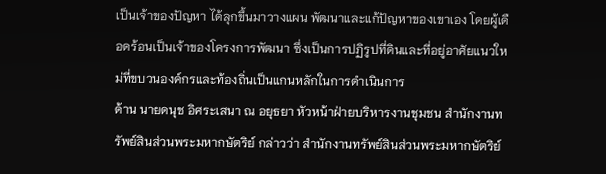เป็นเจ้าของปัญหา ได้ลุกขึ้นมาวางแผน พัฒนาและแก้ปัญหาของเขาเอง โดยผู้เดือดร้อนเป็นเจ้าของโครงการพัฒนา ซึ่งเป็นการปฏิรูปที่ดินและที่อยู่อาศัยแนวใหม่ที่ขบวนองค์กรและท้องถิ่นเป็นแกนหลักในการดำเนินการ
ด้าน นายดนุช อิศระเสนา ณ อยุธยา หัวหน้าฝ่ายบริหารงานชุมชน สำนักงานทรัพย์สินส่วนพระมหากษัตริย์ กล่าวว่า สำนักงานทรัพย์สินส่วนพระมหากษัตริย์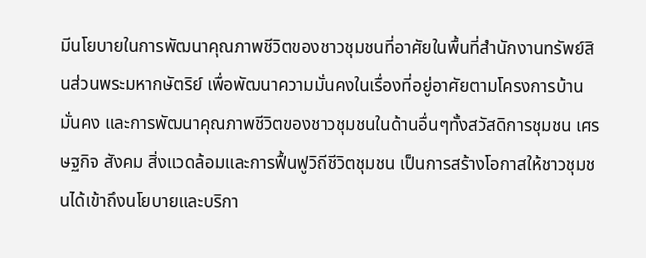มีนโยบายในการพัฒนาคุณภาพชีวิตของชาวชุมชนที่อาศัยในพื้นที่สำนักงานทรัพย์สินส่วนพระมหากษัตริย์ เพื่อพัฒนาความมั่นคงในเรื่องที่อยู่อาศัยตามโครงการบ้านมั่นคง และการพัฒนาคุณภาพชีวิตของชาวชุมชนในด้านอื่นๆทั้งสวัสดิการชุมชน เศรษฐกิจ สังคม สิ่งแวดล้อมและการฟื้นฟูวิถีชีวิตชุมชน เป็นการสร้างโอกาสให้ชาวชุมชนได้เข้าถึงนโยบายและบริกา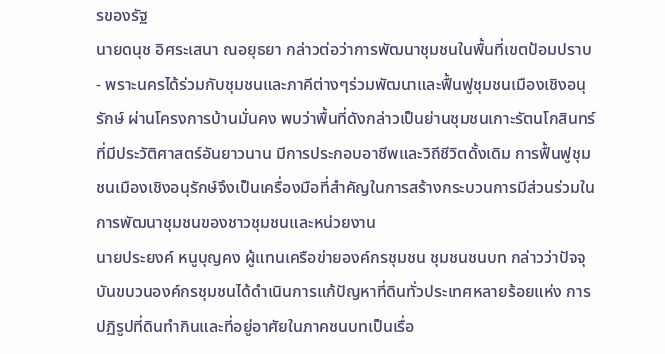รของรัฐ
นายดนุช อิศระเสนา ณอยุธยา กล่าวต่อว่าการพัฒนาชุมชนในพื้นที่เขตป้อมปราบ- พราะนครได้ร่วมกับชุมชนและภาคีต่างๆร่วมพัฒนาและฟื้นฟูชุมชนเมืองเชิงอนุรักษ์ ผ่านโครงการบ้านมั่นคง พบว่าพื้นที่ดังกล่าวเป็นย่านชุมชนเกาะรัตนโกสินทร์ ที่มีประวัติศาสตร์อันยาวนาน มีการประกอบอาชีพและวิถีชีวิตดั้งเดิม การฟื้นฟูชุมชนเมืองเชิงอนุรักษ์จึงเป็นเครื่องมือที่สำคัญในการสร้างกระบวนการมีส่วนร่วมในการพัฒนาชุมชนของชาวชุมชนและหน่วยงาน
นายประยงค์ หนูบุญคง ผู้แทนเครือข่ายองค์กรชุมชน ชุมชนชนบท กล่าวว่าปัจจุบันขบวนองค์กรชุมชนได้ดำเนินการแก้ปัญหาที่ดินทั่วประเทศหลายร้อยแห่ง การปฏิรูปที่ดินทำกินและที่อยู่อาศัยในภาคชนบทเป็นเรื่อ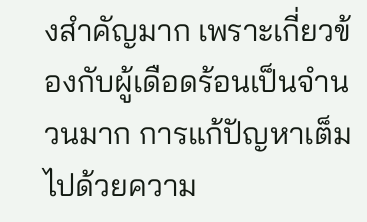งสำคัญมาก เพราะเกี่ยวข้องกับผู้เดือดร้อนเป็นจำนวนมาก การแก้ปัญหาเต็มไปด้วยความ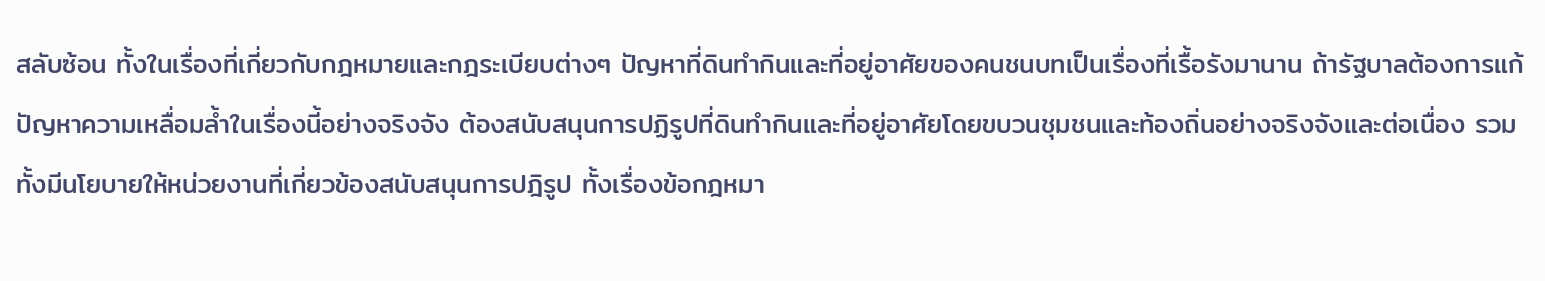สลับซ้อน ทั้งในเรื่องที่เกี่ยวกับกฎหมายและกฎระเบียบต่างๆ ปัญหาที่ดินทำกินและที่อยู่อาศัยของคนชนบทเป็นเรื่องที่เรื้อรังมานาน ถ้ารัฐบาลต้องการแก้ปัญหาความเหลื่อมล้ำในเรื่องนี้อย่างจริงจัง ต้องสนับสนุนการปฏิรูปที่ดินทำกินและที่อยู่อาศัยโดยขบวนชุมชนและท้องถิ่นอย่างจริงจังและต่อเนื่อง รวมทั้งมีนโยบายให้หน่วยงานที่เกี่ยวข้องสนับสนุนการปฎิรูป ทั้งเรื่องข้อกฎหมา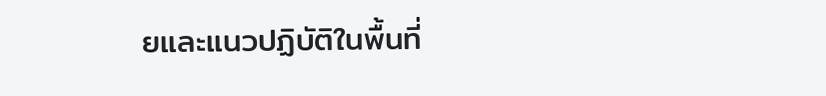ยและแนวปฏิบัติในพื้นที่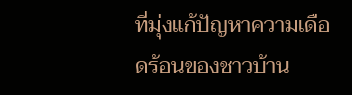ที่มุ่งแก้ปัญหาความเดือดร้อนของชาวบ้าน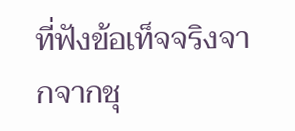ที่ฟังข้อเท็จจริงจากจากชุ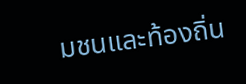มชนและท้องถิ่น